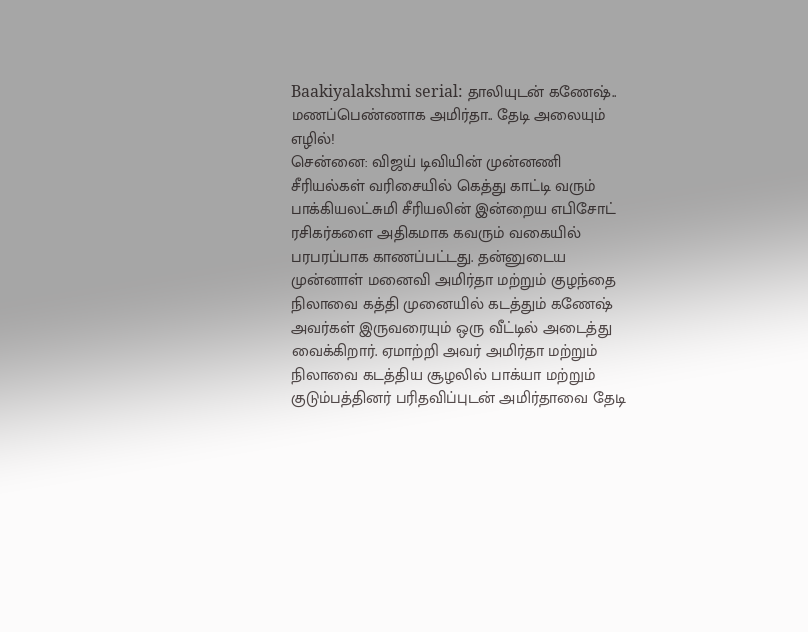Baakiyalakshmi serial: தாலியுடன் கணேஷ்.. மணப்பெண்ணாக அமிர்தா.. தேடி அலையும் எழில்!
சென்னை: விஜய் டிவியின் முன்னணி சீரியல்கள் வரிசையில் கெத்து காட்டி வரும் பாக்கியலட்சுமி சீரியலின் இன்றைய எபிசோட் ரசிகர்களை அதிகமாக கவரும் வகையில் பரபரப்பாக காணப்பட்டது. தன்னுடைய முன்னாள் மனைவி அமிர்தா மற்றும் குழந்தை நிலாவை கத்தி முனையில் கடத்தும் கணேஷ் அவர்கள் இருவரையும் ஒரு வீட்டில் அடைத்து வைக்கிறார். ஏமாற்றி அவர் அமிர்தா மற்றும் நிலாவை கடத்திய சூழலில் பாக்யா மற்றும் குடும்பத்தினர் பரிதவிப்புடன் அமிர்தாவை தேடி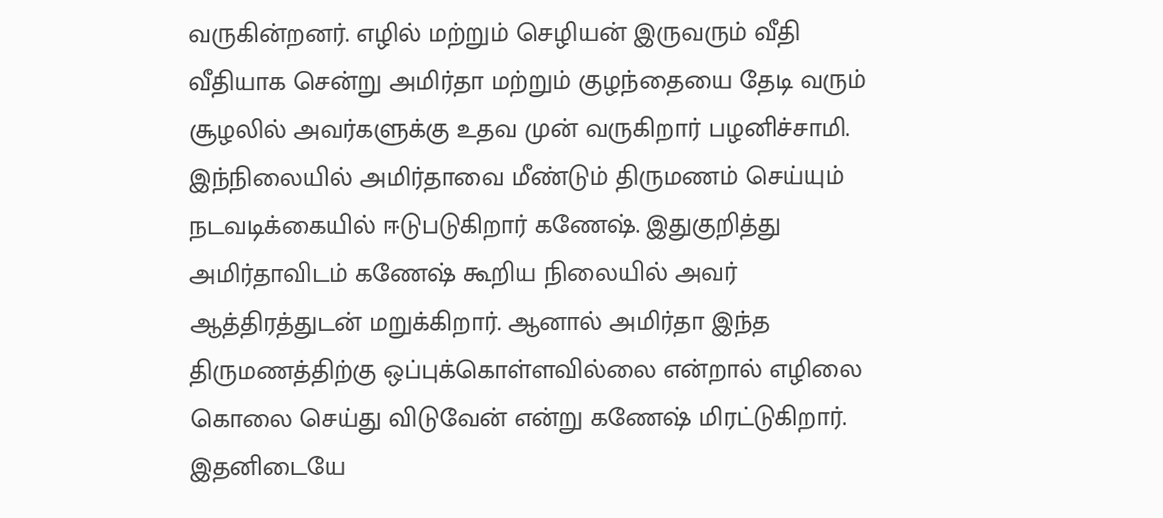வருகின்றனர். எழில் மற்றும் செழியன் இருவரும் வீதி வீதியாக சென்று அமிர்தா மற்றும் குழந்தையை தேடி வரும் சூழலில் அவர்களுக்கு உதவ முன் வருகிறார் பழனிச்சாமி.
இந்நிலையில் அமிர்தாவை மீண்டும் திருமணம் செய்யும் நடவடிக்கையில் ஈடுபடுகிறார் கணேஷ். இதுகுறித்து அமிர்தாவிடம் கணேஷ் கூறிய நிலையில் அவர் ஆத்திரத்துடன் மறுக்கிறார். ஆனால் அமிர்தா இந்த திருமணத்திற்கு ஒப்புக்கொள்ளவில்லை என்றால் எழிலை கொலை செய்து விடுவேன் என்று கணேஷ் மிரட்டுகிறார். இதனிடையே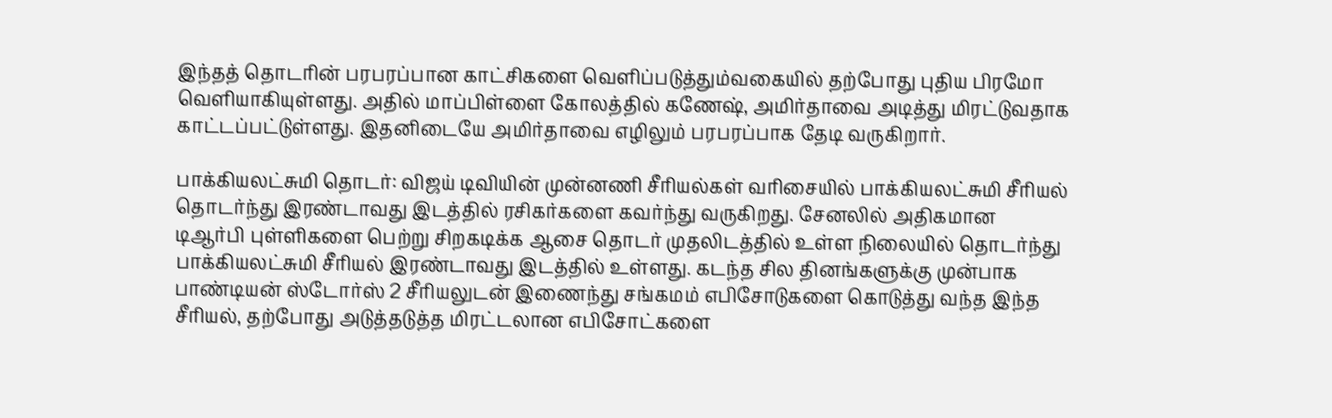இந்தத் தொடரின் பரபரப்பான காட்சிகளை வெளிப்படுத்தும்வகையில் தற்போது புதிய பிரமோ வெளியாகியுள்ளது. அதில் மாப்பிள்ளை கோலத்தில் கணேஷ், அமிர்தாவை அடித்து மிரட்டுவதாக காட்டப்பட்டுள்ளது. இதனிடையே அமிர்தாவை எழிலும் பரபரப்பாக தேடி வருகிறார்.

பாக்கியலட்சுமி தொடர்: விஜய் டிவியின் முன்னணி சீரியல்கள் வரிசையில் பாக்கியலட்சுமி சீரியல் தொடர்ந்து இரண்டாவது இடத்தில் ரசிகர்களை கவர்ந்து வருகிறது. சேனலில் அதிகமான டிஆர்பி புள்ளிகளை பெற்று சிறகடிக்க ஆசை தொடர் முதலிடத்தில் உள்ள நிலையில் தொடர்ந்து பாக்கியலட்சுமி சீரியல் இரண்டாவது இடத்தில் உள்ளது. கடந்த சில தினங்களுக்கு முன்பாக பாண்டியன் ஸ்டோர்ஸ் 2 சீரியலுடன் இணைந்து சங்கமம் எபிசோடுகளை கொடுத்து வந்த இந்த சீரியல், தற்போது அடுத்தடுத்த மிரட்டலான எபிசோட்களை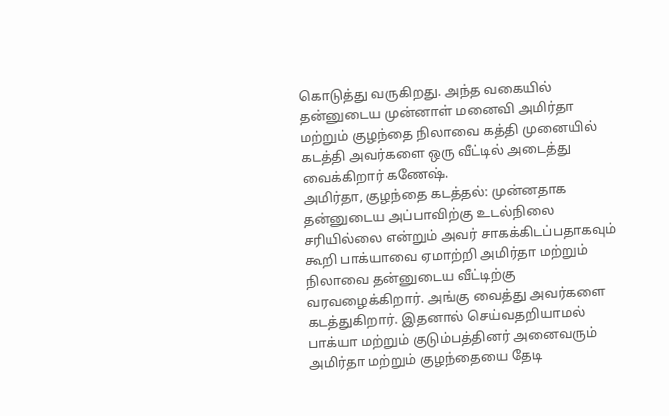கொடுத்து வருகிறது. அந்த வகையில் தன்னுடைய முன்னாள் மனைவி அமிர்தா மற்றும் குழந்தை நிலாவை கத்தி முனையில் கடத்தி அவர்களை ஒரு வீட்டில் அடைத்து வைக்கிறார் கணேஷ்.
அமிர்தா, குழந்தை கடத்தல்: முன்னதாக தன்னுடைய அப்பாவிற்கு உடல்நிலை சரியில்லை என்றும் அவர் சாகக்கிடப்பதாகவும் கூறி பாக்யாவை ஏமாற்றி அமிர்தா மற்றும் நிலாவை தன்னுடைய வீட்டிற்கு வரவழைக்கிறார். அங்கு வைத்து அவர்களை கடத்துகிறார். இதனால் செய்வதறியாமல் பாக்யா மற்றும் குடும்பத்தினர் அனைவரும் அமிர்தா மற்றும் குழந்தையை தேடி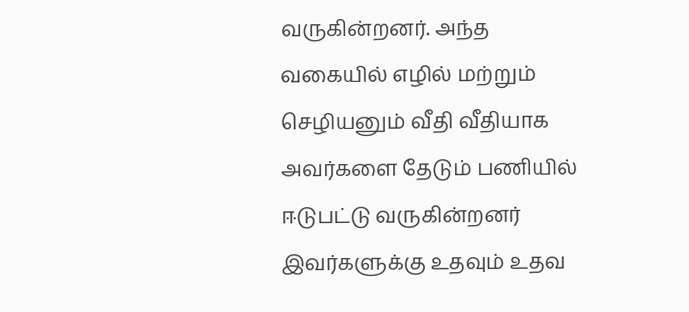வருகின்றனர். அந்த வகையில் எழில் மற்றும் செழியனும் வீதி வீதியாக அவர்களை தேடும் பணியில் ஈடுபட்டு வருகின்றனர் இவர்களுக்கு உதவும் உதவ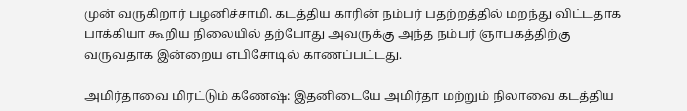முன் வருகிறார் பழனிச்சாமி. கடத்திய காரின் நம்பர் பதற்றத்தில் மறந்து விட்டதாக பாக்கியா கூறிய நிலையில் தற்போது அவருக்கு அந்த நம்பர் ஞாபகத்திற்கு வருவதாக இன்றைய எபிசோடில் காணப்பட்டது.

அமிர்தாவை மிரட்டும் கணேஷ்: இதனிடையே அமிர்தா மற்றும் நிலாவை கடத்திய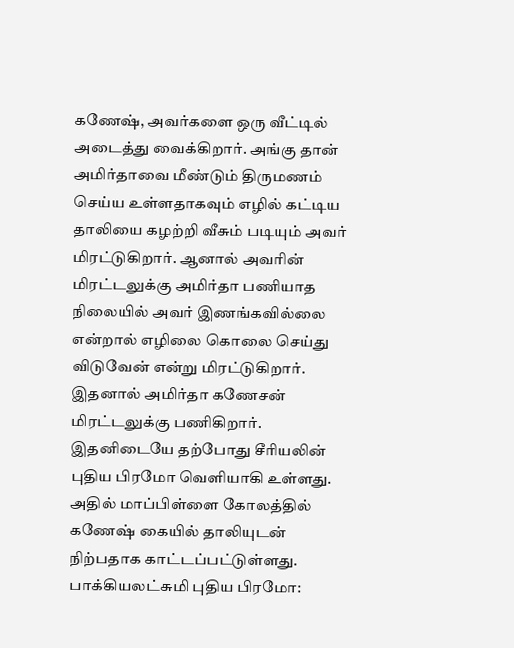கணேஷ், அவர்களை ஒரு வீட்டில் அடைத்து வைக்கிறார். அங்கு தான் அமிர்தாவை மீண்டும் திருமணம் செய்ய உள்ளதாகவும் எழில் கட்டிய தாலியை கழற்றி வீசும் படியும் அவர் மிரட்டுகிறார். ஆனால் அவரின் மிரட்டலுக்கு அமிர்தா பணியாத நிலையில் அவர் இணங்கவில்லை என்றால் எழிலை கொலை செய்து விடுவேன் என்று மிரட்டுகிறார். இதனால் அமிர்தா கணேசன் மிரட்டலுக்கு பணிகிறார். இதனிடையே தற்போது சீரியலின் புதிய பிரமோ வெளியாகி உள்ளது. அதில் மாப்பிள்ளை கோலத்தில் கணேஷ் கையில் தாலியுடன் நிற்பதாக காட்டப்பட்டுள்ளது.
பாக்கியலட்சுமி புதிய பிரமோ: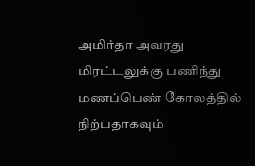அமிர்தா அவரது மிரட்டலுக்கு பணிந்து மணப்பெண் கோலத்தில் நிற்பதாகவும்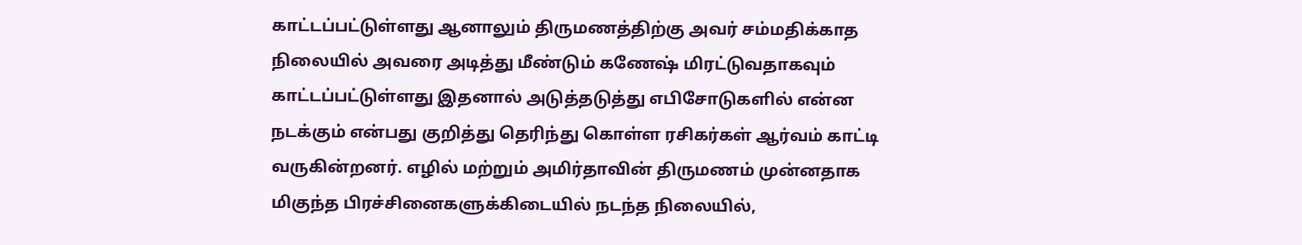காட்டப்பட்டுள்ளது ஆனாலும் திருமணத்திற்கு அவர் சம்மதிக்காத நிலையில் அவரை அடித்து மீண்டும் கணேஷ் மிரட்டுவதாகவும் காட்டப்பட்டுள்ளது இதனால் அடுத்தடுத்து எபிசோடுகளில் என்ன நடக்கும் என்பது குறித்து தெரிந்து கொள்ள ரசிகர்கள் ஆர்வம் காட்டி வருகின்றனர். எழில் மற்றும் அமிர்தாவின் திருமணம் முன்னதாக மிகுந்த பிரச்சினைகளுக்கிடையில் நடந்த நிலையில்,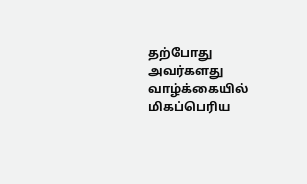தற்போது அவர்களது வாழ்க்கையில் மிகப்பெரிய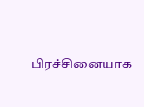பிரச்சினையாக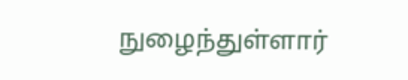நுழைந்துள்ளார்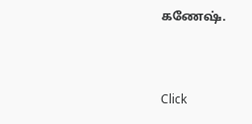கணேஷ்.


Click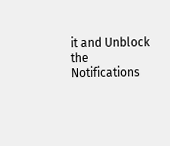it and Unblock the Notifications